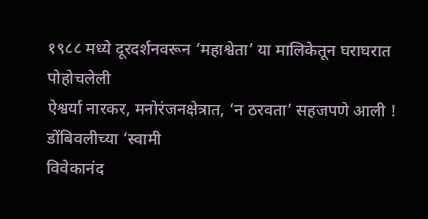१९८८ मध्ये दूरदर्शनवरून ‘महाश्वेता’ या मालिकेतून घराघरात पोहोचलेली
ऐश्वर्या नारकर, मनोरंजनक्षेत्रात, ‘न ठरवता’ सहजपणे आली ! डोंबिवलीच्या ‘स्वामी
विवेकानंद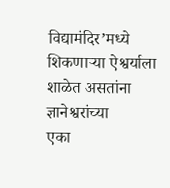विद्यामंदिर’मध्ये शिकणाऱ्या ऐश्वर्याला शाळेत असतांना ज्ञानेश्वरांच्या
एका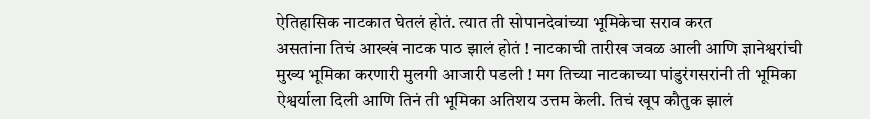ऐतिहासिक नाटकात घेतलं होतं. त्यात ती सोपानदेवांच्या भूमिकेचा सराव करत
असतांना तिचं आख्खं नाटक पाठ झालं होतं ! नाटकाची तारीख जवळ आली आणि ज्ञानेश्वरांची
मुख्य भूमिका करणारी मुलगी आजारी पडली ! मग तिच्या नाटकाच्या पांडुरंगसरांनी ती भूमिका
ऐश्वर्याला दिली आणि तिनं ती भूमिका अतिशय उत्तम केली. तिचं खूप कौतुक झालं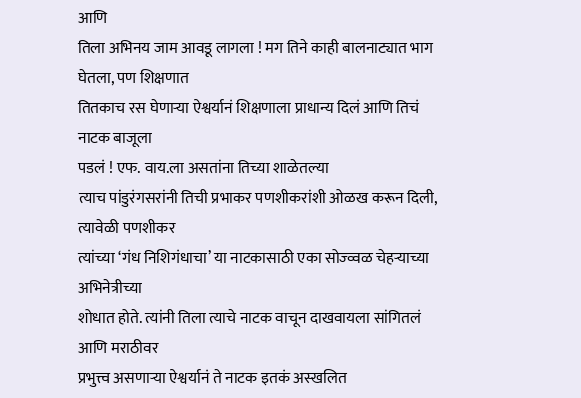आणि
तिला अभिनय जाम आवडू लागला ! मग तिने काही बालनाट्यात भाग घेतला, पण शिक्षणात
तितकाच रस घेणाऱ्या ऐश्वर्यानं शिक्षणाला प्राधान्य दिलं आणि तिचं नाटक बाजूला
पडलं ! एफ. वाय.ला असतांना तिच्या शाळेतल्या
त्याच पांडुरंगसरांनी तिची प्रभाकर पणशीकरांशी ओळख करून दिली, त्यावेळी पणशीकर
त्यांच्या ‘गंध निशिगंधाचा’ या नाटकासाठी एका सोज्व्वळ चेहऱ्याच्या अभिनेत्रीच्या
शोधात होते. त्यांनी तिला त्याचे नाटक वाचून दाखवायला सांगितलं आणि मराठीवर
प्रभुत्त्व असणाऱ्या ऐश्वर्यानं ते नाटक इतकं अस्खलित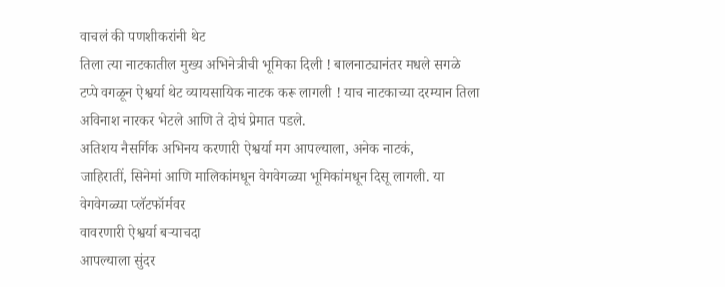वाचलं की पणशीकरांनी थेट
तिला त्या नाटकातील मुख्य अभिनेत्रीची भूमिका दिली ! बालनाट्यानंतर मधले सगळे
टप्पे वगळून ऐश्वर्या थेट व्यायसायिक नाटक करू लागली ! याच नाटकाच्या दरम्यान तिला
अविनाश नारकर भेटले आणि ते दोघं प्रेमात पडले.
अतिशय नैसर्गिक अभिनय करणारी ऐश्वर्या मग आपल्याला, अनेक नाटकं,
जाहिरातीं, सिनेमां आणि मालिकांमधून वेगवेगळ्या भूमिकांमधून दिसू लागली. या
वेगवेगळ्या प्लॅटफॉर्मवर
वावरणारी ऐश्वर्या बऱ्याचदा
आपल्याला सुंदर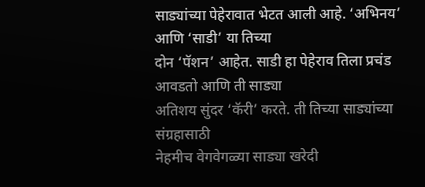साड्यांच्या पेहेरावात भेटत आली आहे. ‘अभिनय’ आणि ‘साडी’ या तिच्या
दोन ‘पॅशन’ आहेत. साडी हा पेहेराव तिला प्रचंड आवडतो आणि ती साड्या
अतिशय सुंदर ‘कॅरी’ करते. ती तिच्या साड्यांच्या संग्रहासाठी
नेहमीच वेगवेगळ्या साड्या खरेदी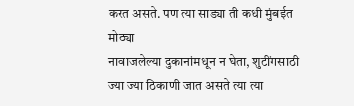करत असते. पण त्या साड्या ती कधी मुंबईत मोठ्या
नावाजलेल्या दुकानांमधून न घेता, शुटींगसाठी ज्या ज्या ठिकाणी जात असते त्या त्या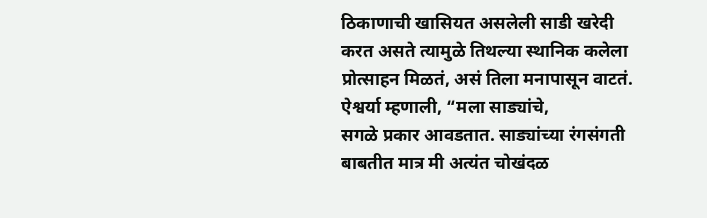ठिकाणाची खासियत असलेली साडी खरेदी करत असते त्यामुळे तिथल्या स्थानिक कलेला
प्रोत्साहन मिळतं, असं तिला मनापासून वाटतं. ऐश्वर्या म्हणाली, “मला साड्यांचे,
सगळे प्रकार आवडतात. साड्यांच्या रंगसंगती बाबतीत मात्र मी अत्यंत चोखंदळ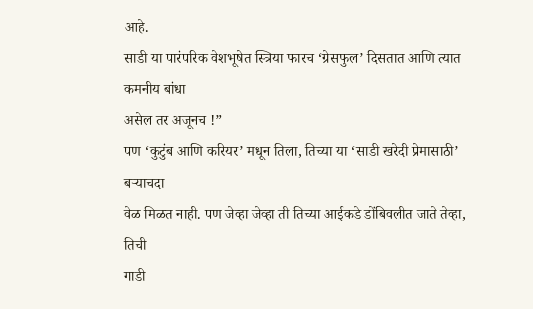आहे.
साडी या पारंपरिक वेशभूषेत स्त्रिया फारच ‘ग्रेसफुल’ दिसतात आणि त्यात कमनीय बांधा
असेल तर अजूनच !”
पण ‘कुटुंब आणि करियर’ मधून तिला, तिच्या या ‘साडी खरेदी प्रेमासाठी’ बऱ्याचदा
वेळ मिळत नाही. पण जेव्हा जेव्हा ती तिच्या आईकडे डोंबिवलीत जाते तेव्हा, तिची
गाडी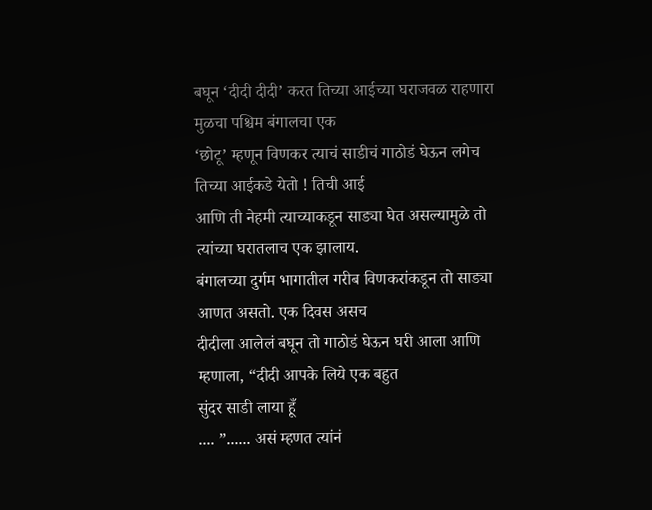बघून ‘दीदी दीदी’ करत तिच्या आईच्या घराजवळ राहणारा मुळचा पश्चिम बंगालचा एक
‘छोटू’ म्हणून विणकर त्याचं साडीचं गाठोडं घेऊन लगेच तिच्या आईकडे येतो ! तिची आई
आणि ती नेहमी त्याच्याकडून साड्या घेत असल्यामुळे तो त्यांच्या घरातलाच एक झालाय.
बंगालच्या दुर्गम भागातील गरीब विणकरांकडून तो साड्या आणत असतो. एक दिवस असच
दीदीला आलेलं बघून तो गाठोडं घेऊन घरी आला आणि म्हणाला, “दीदी आपके लिये एक बहुत
सुंदर साडी लाया हूँ
.... ”...... असं म्हणत त्यांनं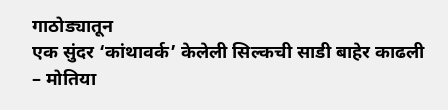गाठोड्यातून
एक सुंदर ‘कांथावर्क’ केलेली सिल्कची साडी बाहेर काढली – मोतिया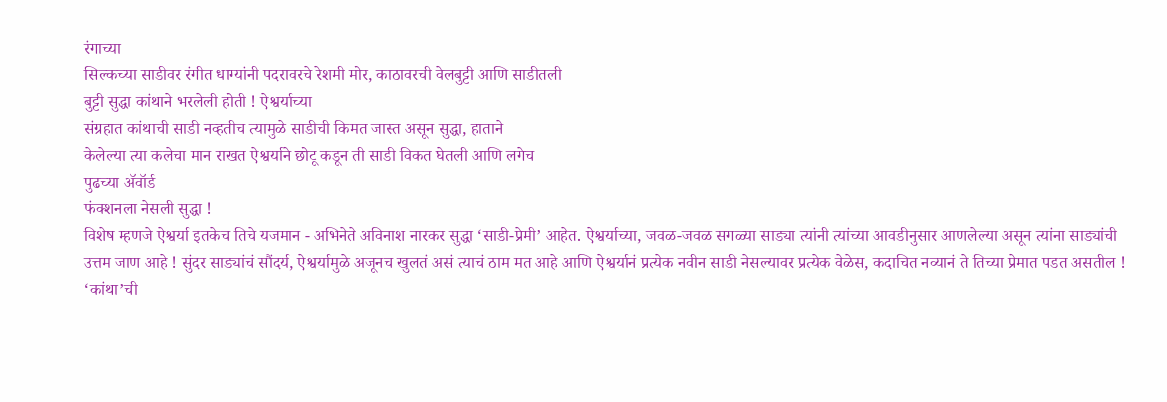रंगाच्या
सिल्कच्या साडीवर रंगीत धाग्यांनी पदरावरचे रेशमी मोर, काठावरची वेलबुट्टी आणि साडीतली
बुट्टी सुद्धा कांथाने भरलेली होती ! ऐश्वर्याच्या
संग्रहात कांथाची साडी नव्हतीच त्यामुळे साडीची किमत जास्त असून सुद्धा, हाताने
केलेल्या त्या कलेचा मान राखत ऐश्वर्याने छोटू कडून ती साडी विकत घेतली आणि लगेच
पुढच्या ॲवॉर्ड
फंक्शनला नेसली सुद्धा !
विशेष म्हणजे ऐश्वर्या इतकेच तिचे यजमान - अभिनेते अविनाश नारकर सुद्धा ‘साडी-प्रेमी’ आहेत. ऐश्वर्याच्या, जवळ-जवळ सगळ्या साड्या त्यांनी त्यांच्या आवडीनुसार आणलेल्या असून त्यांना साड्यांची उत्तम जाण आहे ! सुंदर साड्यांचं सौंदर्य, ऐश्वर्यामुळे अजूनच खुलतं असं त्याचं ठाम मत आहे आणि ऐश्वर्यानं प्रत्येक नवीन साडी नेसल्यावर प्रत्येक वेळेस, कदाचित नव्यानं ते तिच्या प्रेमात पडत असतील !
‘कांथा’ची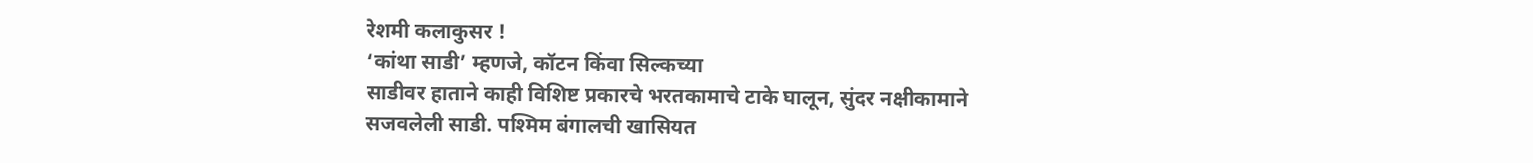रेशमी कलाकुसर !
‘कांथा साडी’ म्हणजे, कॉटन किंवा सिल्कच्या
साडीवर हाताने काही विशिष्ट प्रकारचे भरतकामाचे टाके घालून, सुंदर नक्षीकामाने
सजवलेली साडी. पश्मिम बंगालची खासियत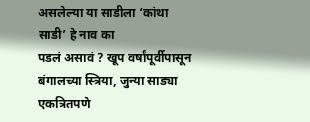असलेल्या या साडीला ‘कांथा साडी’ हे नाव का
पडलं असावं ? खूप वर्षांपूर्वीपासून बंगालच्या स्त्रिया, जुन्या साड्या एकत्रितपणे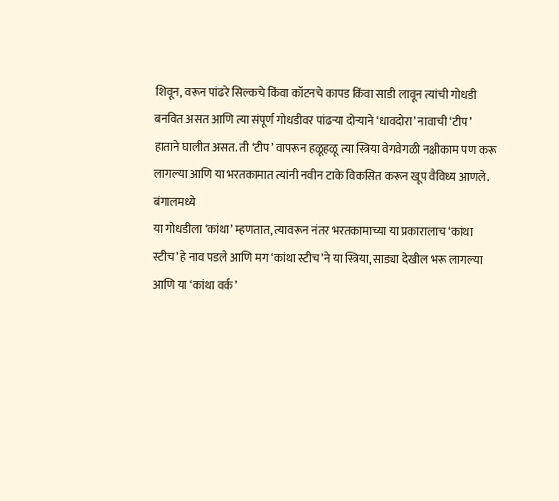शिवून, वरून पांढरे सिल्कचे किंवा कॉटनचे कापड किंवा साडी लावून त्यांची गोधडी
बनवित असत आणि त्या संपूर्ण गोधडीवर पांढऱ्या दोऱ्याने ‘धावदोरा’ नावाची ‘टीप’
हाताने घालीत असत. ती ‘टीप’ वापरून हळूहळू त्या स्त्रिया वेगवेगळी नक्षीकाम पण करू
लागल्या आणि या भरतकामात त्यांनी नवीन टाके विकसित करून खूप वैविध्य आणले. बंगालमध्ये
या गोधडीला ‘कांथा’ म्हणतात, त्यावरून नंतर भरतकामाच्या या प्रकारालाच ‘कांथा
स्टीच’ हे नाव पडले आणि मग ‘कांथा स्टीच’ने या स्त्रिया, साड्या देखील भरू लागल्या
आणि या ‘कांथा वर्क’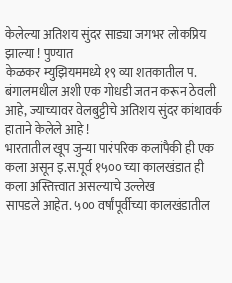केलेल्या अतिशय सुंदर साड्या जगभर लोकप्रिय झाल्या ! पुण्यात
केळकर म्युझियममध्ये १९ व्या शतकातील प. बंगालमधील अशी एक गोधडी जतन करून ठेवली
आहे, ज्याच्यावर वेलबुट्टीचे अतिशय सुंदर कांथावर्क हाताने केलेले आहे !
भारतातील खूप जुन्या पारंपरिक कलांपैकी ही एक
कला असून इ.स.पूर्व १५०० च्या कालखंडात ही कला अस्तित्त्वात असल्याचे उल्लेख
सापडले आहेत. ५०० वर्षांपूर्वीच्या कालखंडातील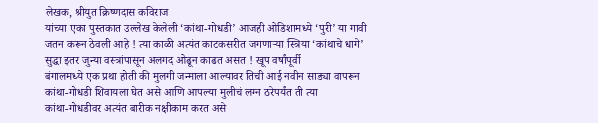लेखक, श्रीयुत क्रिष्णदास कविराज
यांच्या एका पुस्तकात उल्लेख केलेली ‘कांथा-गोधडी’ आजही ओडिशामध्ये ‘पुरी’ या गावी
जतन करून ठेवली आहे ! त्या काळी अत्यंत काटकसरीत जगणाऱ्या स्त्रिया ‘कांथाचे धागे’
सुद्धा इतर जुन्या वस्त्रांपासून अलगद ओढून काढत असत ! खूप वर्षांपूर्वी
बंगालमध्ये एक प्रथा होती की मुलगी जन्माला आल्यावर तिची आई नवीन साड्या वापरून
कांथा-गोधडी शिवायला घेत असे आणि आपल्या मुलीचं लग्न ठरेपर्यंत ती त्या
कांथा-गोधडीवर अत्यंत बारीक नक्षीकाम करत असे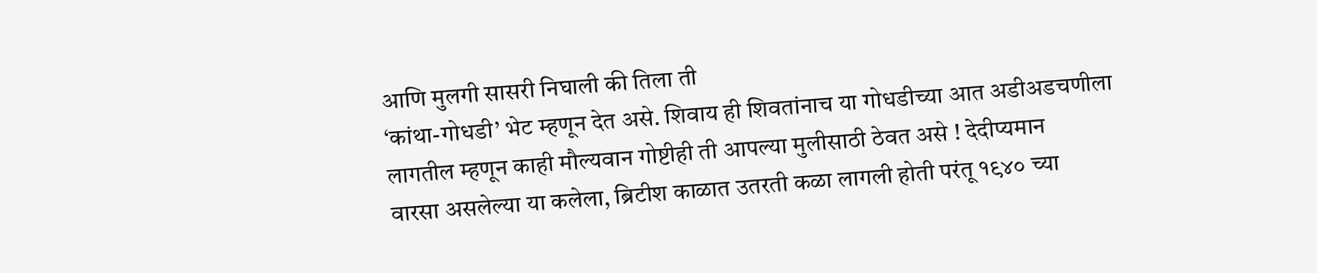आणि मुलगी सासरी निघाली की तिला ती
‘कांथा-गोधडी’ भेट म्हणून देत असे. शिवाय ही शिवतांनाच या गोधडीच्या आत अडीअडचणीला
लागतील म्हणून काही मौल्यवान गोष्टीही ती आपल्या मुलीसाठी ठेवत असे ! देदीप्यमान
वारसा असलेल्या या कलेला, ब्रिटीश काळात उतरती कळा लागली होती परंतू १९४० च्या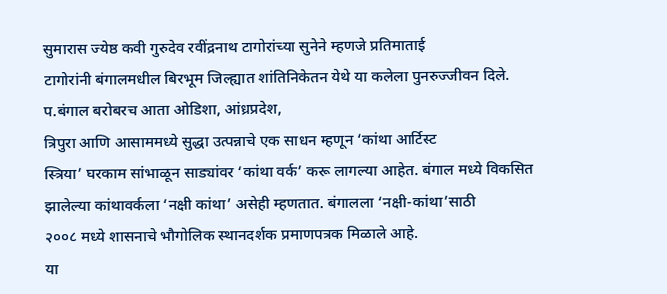सुमारास ज्येष्ठ कवी गुरुदेव रवींद्रनाथ टागोरांच्या सुनेने म्हणजे प्रतिमाताई
टागोरांनी बंगालमधील बिरभूम जिल्ह्यात शांतिनिकेतन येथे या कलेला पुनरुज्जीवन दिले.
प.बंगाल बरोबरच आता ओडिशा, आंध्रप्रदेश,
त्रिपुरा आणि आसाममध्ये सुद्धा उत्पन्नाचे एक साधन म्हणून ‘कांथा आर्टिस्ट
स्त्रिया’ घरकाम सांभाळून साड्यांवर ‘कांथा वर्क’ करू लागल्या आहेत. बंगाल मध्ये विकसित
झालेल्या कांथावर्कला ‘नक्षी कांथा’ असेही म्हणतात. बंगालला ‘नक्षी-कांथा’साठी
२००८ मध्ये शासनाचे भौगोलिक स्थानदर्शक प्रमाणपत्रक मिळाले आहे.
या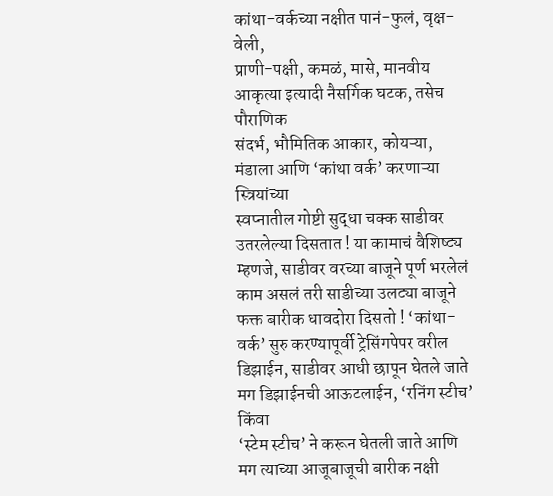कांथा-वर्कच्या नक्षीत पानं-फुलं, वृक्ष-वेली,
प्राणी-पक्षी, कमळं, मासे, मानवीय आकृत्या इत्यादी नैसर्गिक घटक, तसेच पौराणिक
संदर्भ, भौमितिक आकार, कोयऱ्या, मंडाला आणि ‘कांथा वर्क’ करणाऱ्या स्त्रियांच्या
स्वप्नातील गोष्टी सुद्धा चक्क साडीवर उतरलेल्या दिसतात ! या कामाचं वैशिष्ट्य
म्हणजे, साडीवर वरच्या बाजूने पूर्ण भरलेलं काम असलं तरी साडीच्या उलट्या बाजूने
फक्त बारीक धावदोरा दिसतो ! ‘कांथा-वर्क’ सुरु करण्यापूर्वी ट्रेसिंगपेपर वरील
डिझाईन, साडीवर आधी छापून घेतले जाते मग डिझाईनची आऊटलाईन, ‘रनिंग स्टीच’ किंवा
‘स्टेम स्टीच’ ने करून घेतली जाते आणि मग त्याच्या आजूबाजूची बारीक नक्षी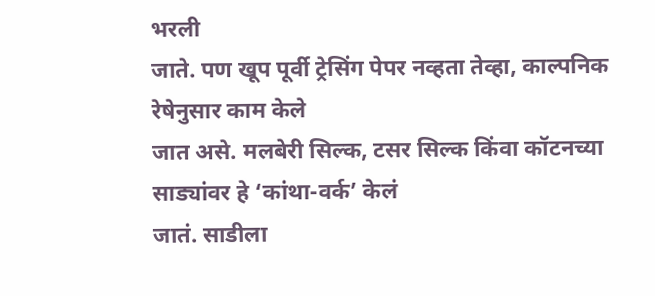भरली
जाते. पण खूप पूर्वी ट्रेसिंग पेपर नव्हता तेव्हा, काल्पनिक रेषेनुसार काम केले
जात असे. मलबेरी सिल्क, टसर सिल्क किंवा कॉटनच्या साड्यांवर हे ‘कांथा-वर्क’ केलं
जातं. साडीला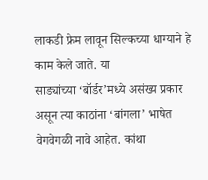लाकडी फ्रेम लावून सिल्कच्या धाग्याने हे काम केले जाते. या
साड्यांच्या ‘बॉर्डर’मध्ये असंख्य प्रकार असून त्या काठांना ‘बांगला’ भाषेत
वेगवेगळी नावे आहेत. कांथा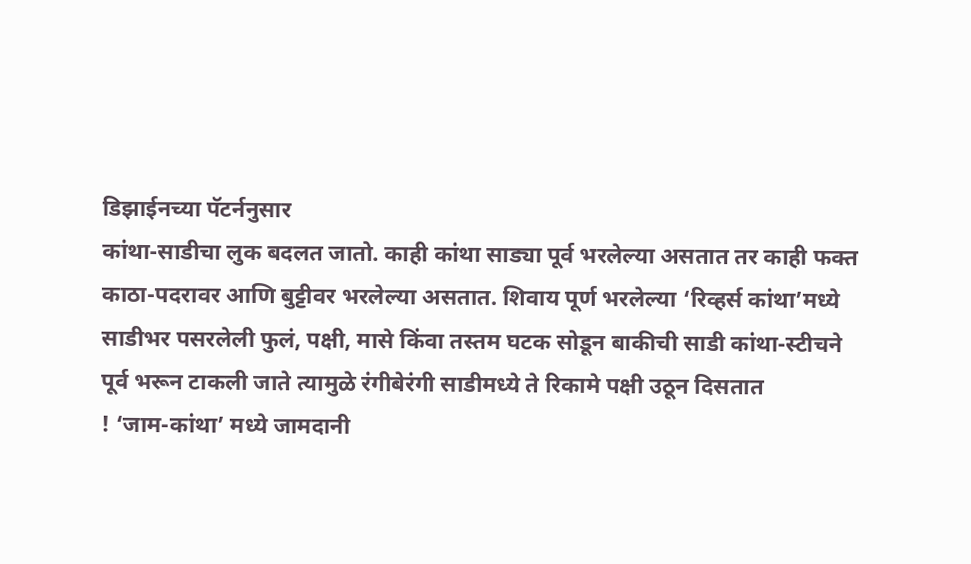डिझाईनच्या पॅटर्ननुसार
कांथा-साडीचा लुक बदलत जातो. काही कांथा साड्या पूर्व भरलेल्या असतात तर काही फक्त
काठा-पदरावर आणि बुट्टीवर भरलेल्या असतात. शिवाय पूर्ण भरलेल्या ‘रिव्हर्स कांथा’मध्ये
साडीभर पसरलेली फुलं, पक्षी, मासे किंवा तस्तम घटक सोडून बाकीची साडी कांथा-स्टीचने
पूर्व भरून टाकली जाते त्यामुळे रंगीबेरंगी साडीमध्ये ते रिकामे पक्षी उठून दिसतात
! ‘जाम-कांथा’ मध्ये जामदानी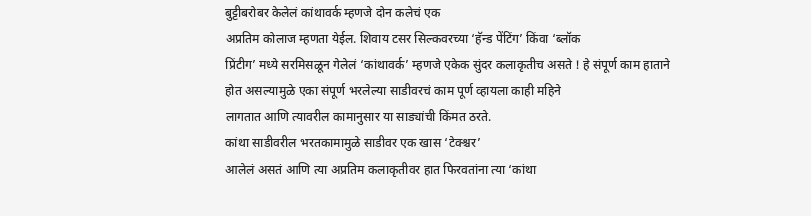बुट्टीबरोबर केलेलं कांथावर्क म्हणजे दोन कलेचं एक
अप्रतिम कोलाज म्हणता येईल. शिवाय टसर सिल्कवरच्या ‘हॅन्ड पेंटिंग’ किंवा ‘ब्लॉक
प्रिंटीग’ मध्ये सरमिसळून गेलेलं ‘कांथावर्क’ म्हणजे एकेक सुंदर कलाकृतीच असते ! हे संपूर्ण काम हाताने
होत असल्यामुळे एका संपूर्ण भरलेल्या साडीवरचं काम पूर्ण व्हायला काही महिने
लागतात आणि त्यावरील कामानुसार या साड्यांची किंमत ठरते.
कांथा साडीवरील भरतकामामुळे साडीवर एक खास ‘टेक्श्चर’
आलेलं असतं आणि त्या अप्रतिम कलाकृतीवर हात फिरवतांना त्या ‘कांथा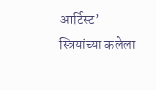आर्टिस्ट’
स्त्रियांच्या कलेला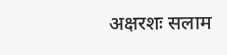अक्षरशः सलाम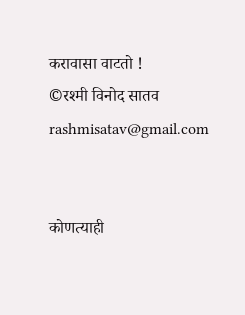करावासा वाटतो !
©रश्मी विनोद सातव
rashmisatav@gmail.com


कोणत्याही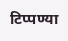टिप्पण्या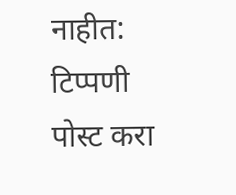नाहीत:
टिप्पणी पोस्ट करा